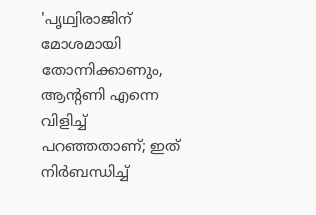'പൃഥ്വിരാജിന് മോശമായി തോന്നിക്കാണും, ആന്റണി എന്നെ വിളിച്ച് പറഞ്ഞതാണ്; ഇത് നിർബന്ധിച്ച്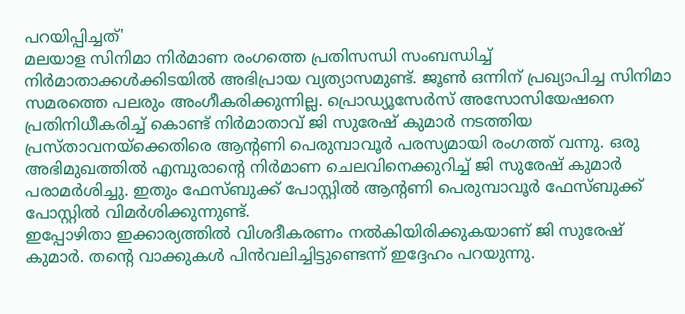പറയിപ്പിച്ചത്'
മലയാള സിനിമാ നിർമാണ രംഗത്തെ പ്രതിസന്ധി സംബന്ധിച്ച് നിർമാതാക്കൾക്കിടയിൽ അഭിപ്രായ വ്യത്യാസമുണ്ട്. ജൂൺ ഒന്നിന് പ്രഖ്യാപിച്ച സിനിമാ സമരത്തെ പലരും അംഗീകരിക്കുന്നില്ല. പ്രൊഡ്യൂസേർസ് അസോസിയേഷനെ പ്രതിനിധീകരിച്ച് കൊണ്ട് നിർമാതാവ് ജി സുരേഷ് കുമാർ നടത്തിയ പ്രസ്താവനയ്ക്കെതിരെ ആന്റണി പെരുമ്പാവൂർ പരസ്യമായി രംഗത്ത് വന്നു. ഒരു അഭിമുഖത്തിൽ എമ്പുരാന്റെ നിർമാണ ചെലവിനെക്കുറിച്ച് ജി സുരേഷ് കുമാർ പരാമർശിച്ചു. ഇതും ഫേസ്ബുക്ക് പോസ്റ്റിൽ ആന്റണി പെരുമ്പാവൂർ ഫേസ്ബുക്ക് പോസ്റ്റിൽ വിമർശിക്കുന്നുണ്ട്.
ഇപ്പോഴിതാ ഇക്കാര്യത്തിൽ വിശദീകരണം നൽകിയിരിക്കുകയാണ് ജി സുരേഷ് കുമാർ. തന്റെ വാക്കുകൾ പിൻവലിച്ചിട്ടുണ്ടെന്ന് ഇദ്ദേഹം പറയുന്നു.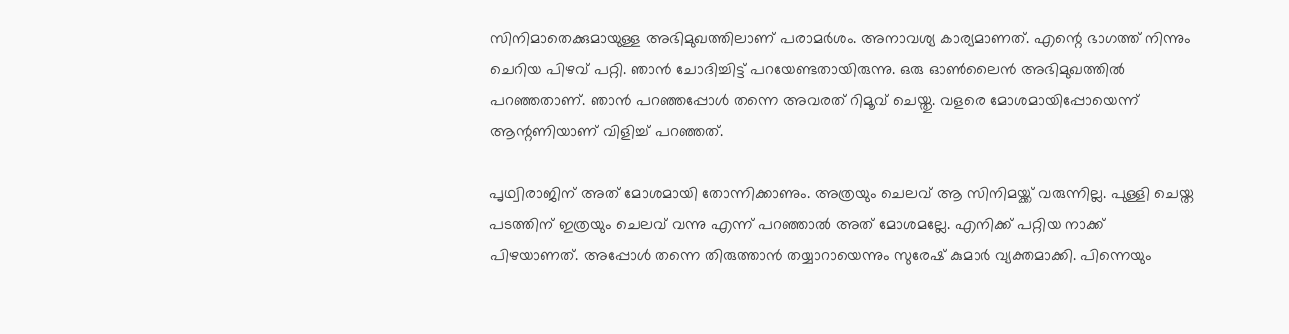സിനിമാതെക്കുമായുള്ള അഭിമുഖത്തിലാണ് പരാമർശം. അനാവശ്യ കാര്യമാണത്. എന്റെ ഭാഗത്ത് നിന്നും ചെറിയ പിഴവ് പറ്റി. ഞാൻ ചോദിച്ചിട്ട് പറയേണ്ടതായിരുന്നു. ഒരു ഓൺലൈൻ അഭിമുഖത്തിൽ പറഞ്ഞതാണ്. ഞാൻ പറഞ്ഞപ്പോൾ തന്നെ അവരത് റിമൂവ് ചെയ്തു. വളരെ മോശമായിപ്പോയെന്ന് ആന്റണിയാണ് വിളിച്ച് പറഞ്ഞത്.

പൃഥ്വിരാജിന് അത് മോശമായി തോന്നിക്കാണും. അത്രയും ചെലവ് ആ സിനിമയ്ക്ക് വരുന്നില്ല. പുള്ളി ചെയ്ത പടത്തിന് ഇത്രയും ചെലവ് വന്നു എന്ന് പറഞ്ഞാൽ അത് മോശമല്ലേ. എനിക്ക് പറ്റിയ നാക്ക് പിഴയാണത്. അപ്പോൾ തന്നെ തിരുത്താൻ തയ്യാറായെന്നും സുരേഷ് കുമാർ വ്യക്തമാക്കി. പിന്നെയും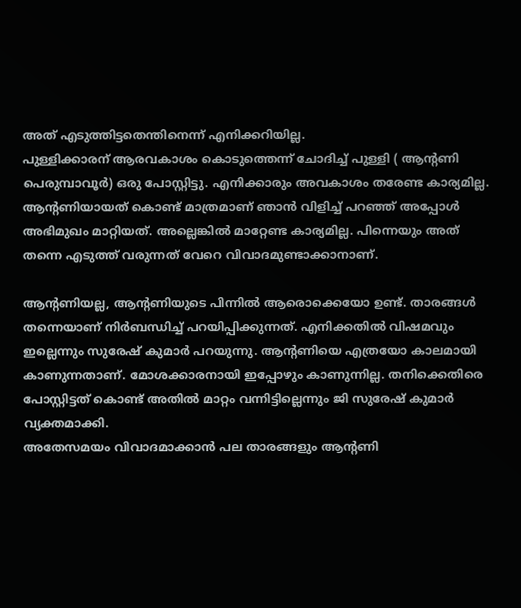അത് എടുത്തിട്ടതെന്തിനെന്ന് എനിക്കറിയില്ല.
പുള്ളിക്കാരന് ആരവകാശം കൊടുത്തെന്ന് ചോദിച്ച് പുള്ളി ( ആന്റണി പെരുമ്പാവൂർ) ഒരു പോസ്റ്റിട്ടു. എനിക്കാരും അവകാശം തരേണ്ട കാര്യമില്ല. ആന്റണിയായത് കൊണ്ട് മാത്രമാണ് ഞാൻ വിളിച്ച് പറഞ്ഞ് അപ്പോൾ അഭിമുഖം മാറ്റിയത്. അല്ലെങ്കിൽ മാറ്റേണ്ട കാര്യമില്ല. പിന്നെയും അത് തന്നെ എടുത്ത് വരുന്നത് വേറെ വിവാദമുണ്ടാക്കാനാണ്.

ആന്റണിയല്ല, ആന്റണിയുടെ പിന്നിൽ ആരൊക്കെയോ ഉണ്ട്. താരങ്ങൾ തന്നെയാണ് നിർബന്ധിച്ച് പറയിപ്പിക്കുന്നത്. എനിക്കതിൽ വിഷമവും ഇല്ലെന്നും സുരേഷ് കുമാർ പറയുന്നു. ആന്റണിയെ എത്രയോ കാലമായി കാണുന്നതാണ്. മോശക്കാരനായി ഇപ്പോഴും കാണുന്നില്ല. തനിക്കെതിരെ പോസ്റ്റിട്ടത് കൊണ്ട് അതിൽ മാറ്റം വന്നിട്ടില്ലെന്നും ജി സുരേഷ് കുമാർ വ്യക്തമാക്കി.
അതേസമയം വിവാദമാക്കാൻ പല താരങ്ങളും ആന്റണി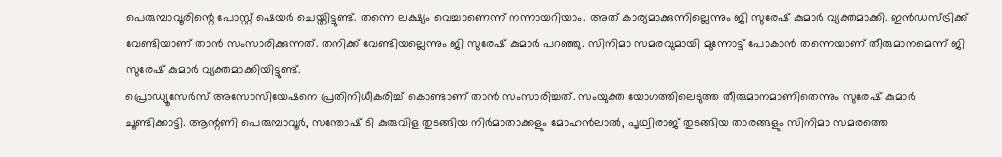പെരുമ്പാവൂരിന്റെ പോസ്റ്റ് ഷെയർ ചെയ്തിട്ടുണ്ട്. തന്നെ ലക്ഷ്യം വെച്ചാണെന്ന് നന്നായറിയാം. അത് കാര്യമാക്കുന്നില്ലെന്നും ജി സുരേഷ് കുമാർ വ്യക്തമാക്കി. ഇൻഡസ്ട്രിക്ക് വേണ്ടിയാണ് താൻ സംസാരിക്കുന്നത്. തനിക്ക് വേണ്ടിയല്ലെന്നും ജി സുരേഷ് കുമാർ പറഞ്ഞു. സിനിമാ സമരവുമായി മുന്നോട്ട് പോകാൻ തന്നെയാണ് തീരുമാനമെന്ന് ജി സുരേഷ് കുമാർ വ്യക്തമാക്കിയിട്ടുണ്ട്.
പ്രൊഡ്യൂസേർസ് അസോസിയേഷനെ പ്രതിനിധീകരിച്ച് കൊണ്ടാണ് താൻ സംസാരിച്ചത്. സംയുക്ത യോഗത്തിലെടുത്ത തീരുമാനമാണിതെന്നും സുരേഷ് കുമാർ ചൂണ്ടിക്കാട്ടി. ആന്റണി പെരുമ്പാവൂർ, സന്തോഷ് ടി കുരുവിള തുടങ്ങിയ നിർമാതാക്കളും മോഹൻലാൽ, പൃഥ്വിരാജ് തുടങ്ങിയ താരങ്ങളും സിനിമാ സമരത്തെ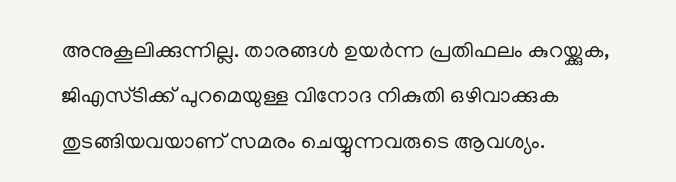അനുകൂലിക്കുന്നില്ല. താരങ്ങൾ ഉയർന്ന പ്രതിഫലം കുറയ്ക്കുക, ജിഎസ്ടിക്ക് പുറമെയുള്ള വിനോദ നികുതി ഒഴിവാക്കുക തുടങ്ങിയവയാണ് സമരം ചെയ്യുന്നവരുടെ ആവശ്യം.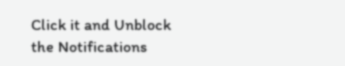Click it and Unblock the Notifications